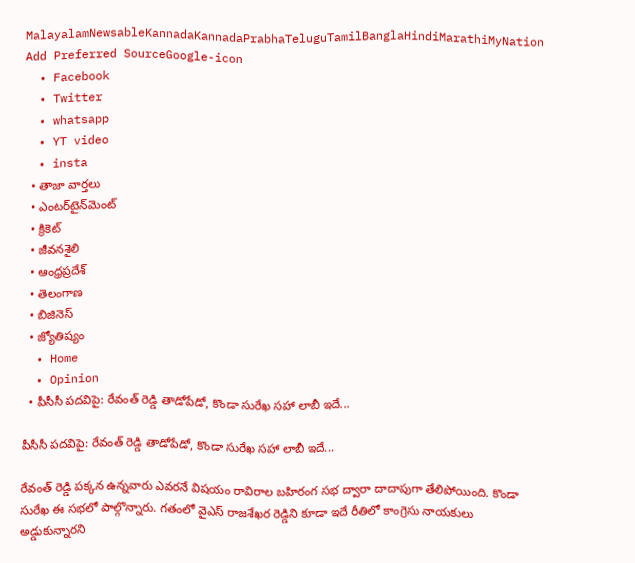MalayalamNewsableKannadaKannadaPrabhaTeluguTamilBanglaHindiMarathiMyNation
Add Preferred SourceGoogle-icon
  • Facebook
  • Twitter
  • whatsapp
  • YT video
  • insta
  • తాజా వార్తలు
  • ఎంటర్‌టైన్‌మెంట్
  • క్రికెట్
  • జీవనశైలి
  • ఆంధ్రప్రదేశ్
  • తెలంగాణ
  • బిజినెస్
  • జ్యోతిష్యం
  • Home
  • Opinion
  • పీసీసీ పదవిపై: రేవంత్ రెడ్డి తాడోపేడో, కొండా సురేఖ సహా లాబీ ఇదే...

పీసీసీ పదవిపై: రేవంత్ రెడ్డి తాడోపేడో, కొండా సురేఖ సహా లాబీ ఇదే...

రేవంత్ రెడ్డి పక్కన ఉన్నవారు ఎవరనే విషయం రావిరాల బహిరంగ సభ ద్వారా దాదాపుగా తేలిపోయింది. కొండా సురేఖ ఈ సభలో పాల్గొన్నారు. గతంలో వైఎస్ రాజశేఖర రెడ్డిని కూడా ఇదే రీతిలో కాంగ్రెసు నాయకులు అడ్డుకున్నారని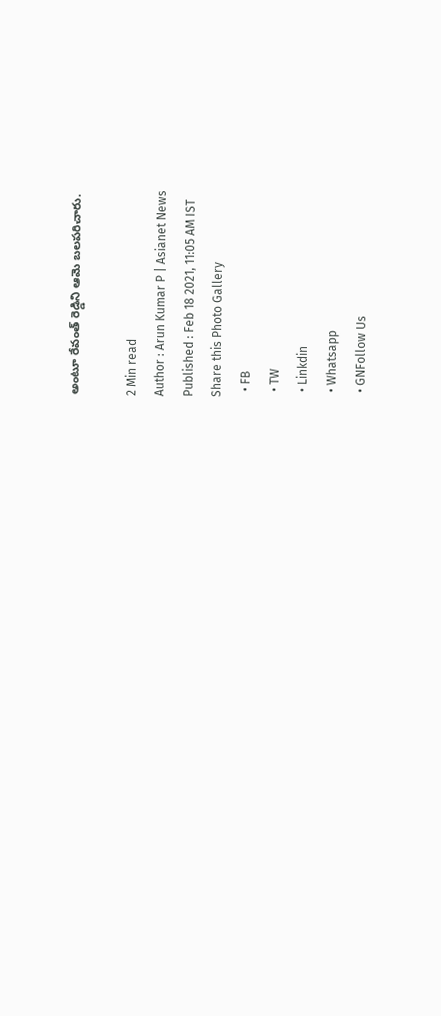అంటూ రేవంత్ రెడ్డిని ఆమె బలపరిచారు.

2 Min read
Author : Arun Kumar P | Asianet News
Published : Feb 18 2021, 11:05 AM IST
Share this Photo Gallery
  • FB
  • TW
  • Linkdin
  • Whatsapp
  • GNFollow Us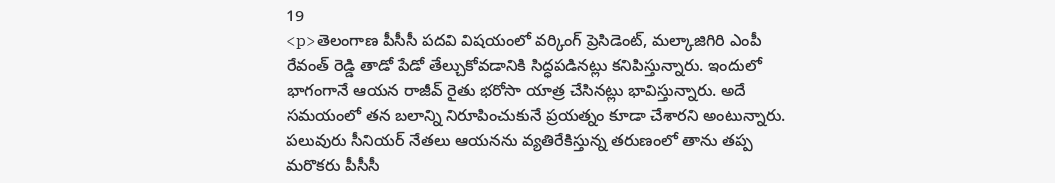19
<p>తెలంగాణ పీసీసీ పదవి విషయంలో వర్కింగ్ ప్రెసిడెంట్, మల్కాజిగిరి ఎంపీ రేవంత్ రెడ్డి తాడో పేడో తేల్చుకోవడానికి సిద్ధపడినట్లు కనిపిస్తున్నారు. ఇందులో భాగంగానే ఆయన రాజీవ్ రైతు భరోసా యాత్ర చేసినట్లు భావిస్తున్నారు. అదే సమయంలో తన బలాన్ని నిరూపించుకునే ప్రయత్నం కూడా చేశారని అంటున్నారు. పలువురు సీనియర్ నేతలు ఆయనను వ్యతిరేకిస్తున్న తరుణంలో తాను తప్ప మరొకరు పీసీసీ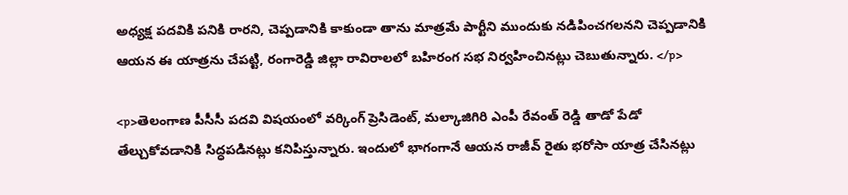అధ్యక్ష పదవికి పనికి రారని, చెప్పడానికి కాకుండా తాను మాత్రమే పార్టీని ముందుకు నడిపించగలనని చెప్పడానికి ఆయన ఈ యాత్రను చేపట్టి, రంగారెడ్డి జిల్లా రావిరాలలో బహిరంగ సభ నిర్వహించినట్లు చెబుతున్నారు. </p>

<p>తెలంగాణ పీసీసీ పదవి విషయంలో వర్కింగ్ ప్రెసిడెంట్, మల్కాజిగిరి ఎంపీ రేవంత్ రెడ్డి తాడో పేడో తేల్చుకోవడానికి సిద్ధపడినట్లు కనిపిస్తున్నారు. ఇందులో భాగంగానే ఆయన రాజీవ్ రైతు భరోసా యాత్ర చేసినట్లు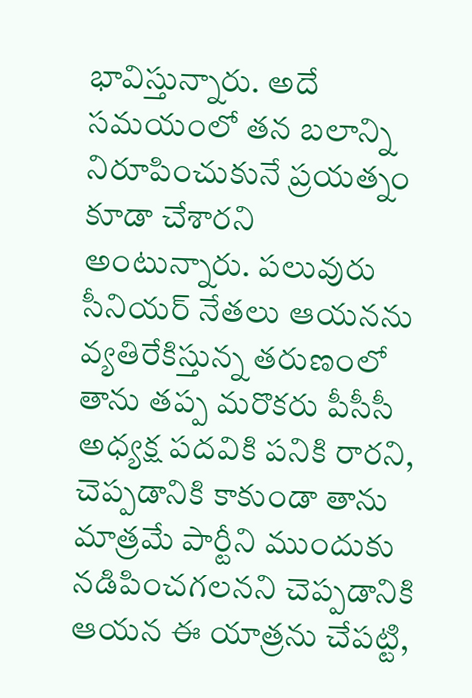భావిస్తున్నారు. అదే సమయంలో తన బలాన్ని నిరూపించుకునే ప్రయత్నం కూడా చేశారని అంటున్నారు. పలువురు సీనియర్ నేతలు ఆయనను వ్యతిరేకిస్తున్న తరుణంలో తాను తప్ప మరొకరు పీసీసీ అధ్యక్ష పదవికి పనికి రారని, చెప్పడానికి కాకుండా తాను మాత్రమే పార్టీని ముందుకు నడిపించగలనని చెప్పడానికి ఆయన ఈ యాత్రను చేపట్టి,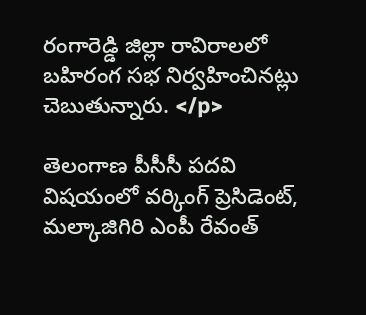రంగారెడ్డి జిల్లా రావిరాలలో బహిరంగ సభ నిర్వహించినట్లు చెబుతున్నారు. </p>

తెలంగాణ పీసీసీ పదవి విషయంలో వర్కింగ్ ప్రెసిడెంట్, మల్కాజిగిరి ఎంపీ రేవంత్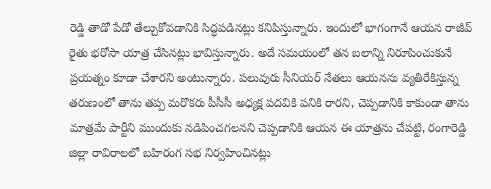రెడ్డి తాడో పేడో తేల్చుకోవడానికి సిద్ధపడినట్లు కనిపిస్తున్నారు. ఇందులో భాగంగానే ఆయన రాజీవ్ రైతు భరోసా యాత్ర చేసినట్లు భావిస్తున్నారు. అదే సమయంలో తన బలాన్ని నిరూపించుకునే ప్రయత్నం కూడా చేశారని అంటున్నారు. పలువురు సీనియర్ నేతలు ఆయనను వ్యతిరేకిస్తున్న తరుణంలో తాను తప్ప మరొకరు పీసీసీ అధ్యక్ష పదవికి పనికి రారని, చెప్పడానికి కాకుండా తాను మాత్రమే పార్టీని ముందుకు నడిపించగలనని చెప్పడానికి ఆయన ఈ యాత్రను చేపట్టి, రంగారెడ్డి జిల్లా రావిరాలలో బహిరంగ సభ నిర్వహించినట్లు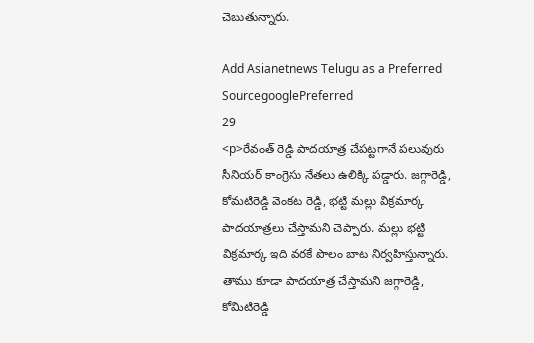చెబుతున్నారు.

Add Asianetnews Telugu as a Preferred SourcegooglePreferred
29
<p>రేవంత్ రెడ్డి పాదయాత్ర చేపట్టగానే పలువురు సీనియర్ కాంగ్రెసు నేతలు ఉలిక్కి పడ్డారు. జగ్గారెడ్డి, కోమటిరెడ్డి వెంకట రెడ్డి, భట్టి మల్లు విక్రమార్క పాదయాత్రలు చేస్తామని చెప్పారు. మల్లు భట్టి విక్రమార్క ఇది వరకే పొలం బాట నిర్వహిస్తున్నారు. తాము కూడా పాదయాత్ర చేస్తామని జగ్గారెడ్డి, కోమిటిరెడ్డి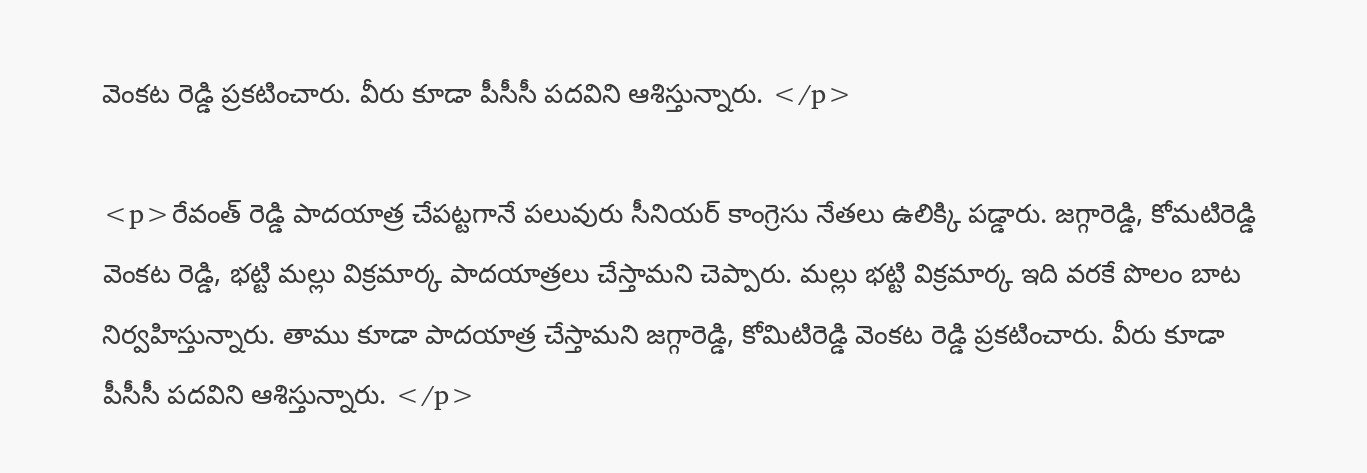వెంకట రెడ్డి ప్రకటించారు. వీరు కూడా పీసీసీ పదవిని ఆశిస్తున్నారు. </p>

<p>రేవంత్ రెడ్డి పాదయాత్ర చేపట్టగానే పలువురు సీనియర్ కాంగ్రెసు నేతలు ఉలిక్కి పడ్డారు. జగ్గారెడ్డి, కోమటిరెడ్డి వెంకట రెడ్డి, భట్టి మల్లు విక్రమార్క పాదయాత్రలు చేస్తామని చెప్పారు. మల్లు భట్టి విక్రమార్క ఇది వరకే పొలం బాట నిర్వహిస్తున్నారు. తాము కూడా పాదయాత్ర చేస్తామని జగ్గారెడ్డి, కోమిటిరెడ్డి వెంకట రెడ్డి ప్రకటించారు. వీరు కూడా పీసీసీ పదవిని ఆశిస్తున్నారు. </p>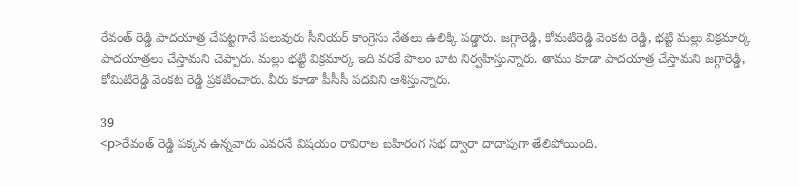రేవంత్ రెడ్డి పాదయాత్ర చేపట్టగానే పలువురు సీనియర్ కాంగ్రెసు నేతలు ఉలిక్కి పడ్డారు. జగ్గారెడ్డి, కోమటిరెడ్డి వెంకట రెడ్డి, భట్టి మల్లు విక్రమార్క పాదయాత్రలు చేస్తామని చెప్పారు. మల్లు భట్టి విక్రమార్క ఇది వరకే పొలం బాట నిర్వహిస్తున్నారు. తాము కూడా పాదయాత్ర చేస్తామని జగ్గారెడ్డి, కోమిటిరెడ్డి వెంకట రెడ్డి ప్రకటించారు. వీరు కూడా పీసీసీ పదవిని ఆశిస్తున్నారు.

39
<p>రేవంత్ రెడ్డి పక్కన ఉన్నవారు ఎవరనే విషయం రావిరాల బహిరంగ సభ ద్వారా దాదాపుగా తేలిపోయింది.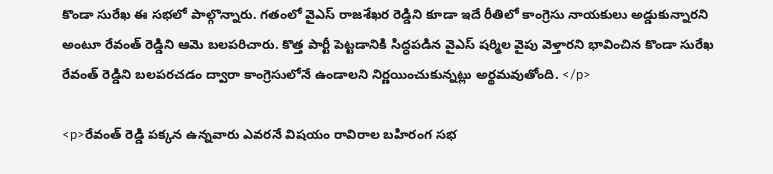కొండా సురేఖ ఈ సభలో పాల్గొన్నారు. గతంలో వైఎస్ రాజశేఖర రెడ్డిని కూడా ఇదే రీతిలో కాంగ్రెసు నాయకులు అడ్డుకున్నారని అంటూ రేవంత్ రెడ్డిని ఆమె బలపరిచారు. కొత్త పార్టీ పెట్టడానికి సిద్ధపడిన వైఎస్ షర్మిల వైపు వెళ్తారని భావించిన కొండా సురేఖ రేవంత్ రెడ్డిని బలపరచడం ద్వారా కాంగ్రెసులోనే ఉండాలని నిర్ణయించుకున్నట్లు అర్థమవుతోంది. </p>

<p>రేవంత్ రెడ్డి పక్కన ఉన్నవారు ఎవరనే విషయం రావిరాల బహిరంగ సభ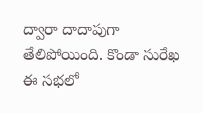ద్వారా దాదాపుగా తేలిపోయింది. కొండా సురేఖ ఈ సభలో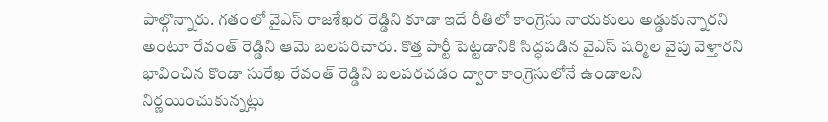పాల్గొన్నారు. గతంలో వైఎస్ రాజశేఖర రెడ్డిని కూడా ఇదే రీతిలో కాంగ్రెసు నాయకులు అడ్డుకున్నారని అంటూ రేవంత్ రెడ్డిని ఆమె బలపరిచారు. కొత్త పార్టీ పెట్టడానికి సిద్ధపడిన వైఎస్ షర్మిల వైపు వెళ్తారని భావించిన కొండా సురేఖ రేవంత్ రెడ్డిని బలపరచడం ద్వారా కాంగ్రెసులోనే ఉండాలని నిర్ణయించుకున్నట్లు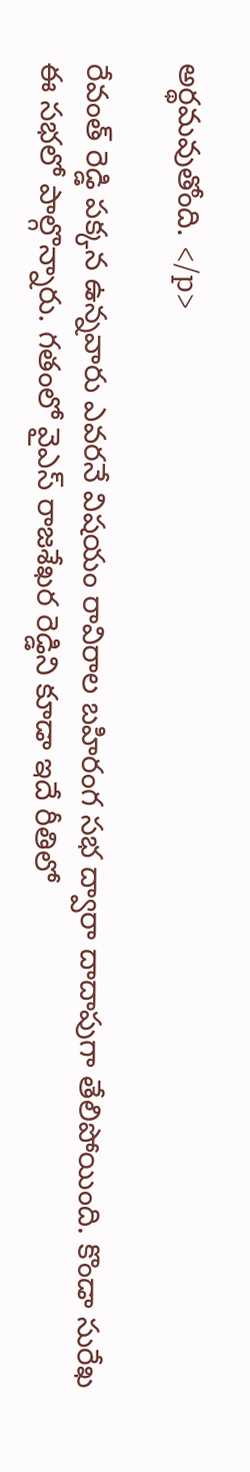అర్థమవుతోంది. </p>

రేవంత్ రెడ్డి పక్కన ఉన్నవారు ఎవరనే విషయం రావిరాల బహిరంగ సభ ద్వారా దాదాపుగా తేలిపోయింది. కొండా సురేఖ ఈ సభలో పాల్గొన్నారు. గతంలో వైఎస్ రాజశేఖర రెడ్డిని కూడా ఇదే రీతిలో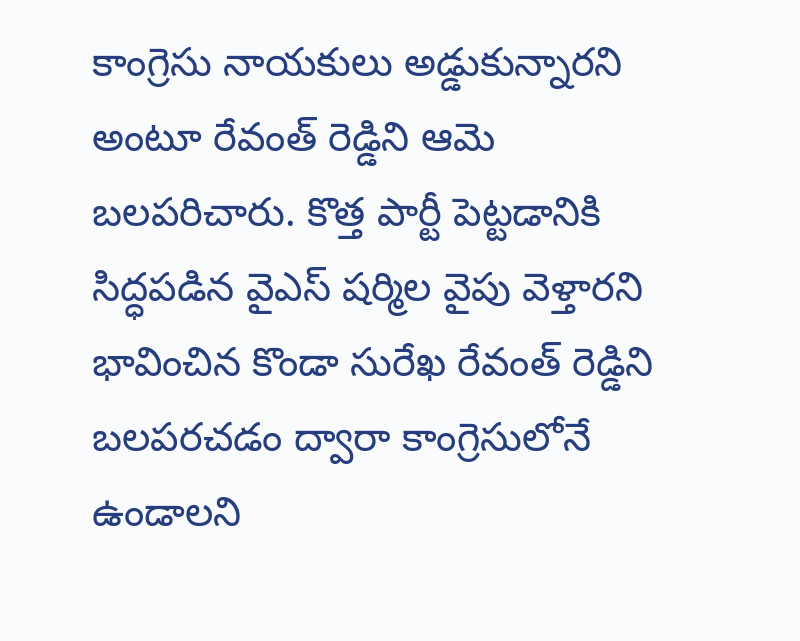కాంగ్రెసు నాయకులు అడ్డుకున్నారని అంటూ రేవంత్ రెడ్డిని ఆమె బలపరిచారు. కొత్త పార్టీ పెట్టడానికి సిద్ధపడిన వైఎస్ షర్మిల వైపు వెళ్తారని భావించిన కొండా సురేఖ రేవంత్ రెడ్డిని బలపరచడం ద్వారా కాంగ్రెసులోనే ఉండాలని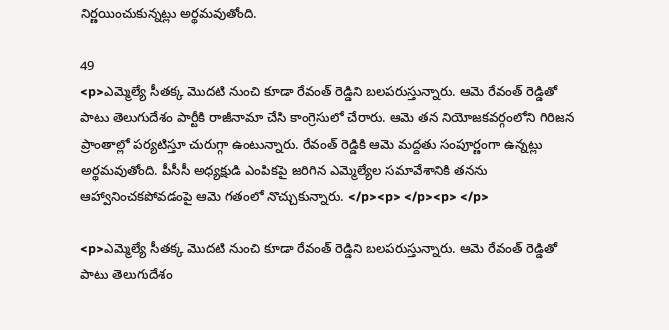నిర్ణయించుకున్నట్లు అర్థమవుతోంది.

49
<p>ఎమ్మెల్యే సీతక్క మొదటి నుంచి కూడా రేవంత్ రెడ్డిని బలపరుస్తున్నారు. ఆమె రేవంత్ రెడ్డితో పాటు తెలుగుదేశం పార్టీకి రాజీనామా చేసి కాంగ్రెసులో చేరారు. ఆమె తన నియోజకవర్గంలోని గిరిజన ప్రాంతాల్లో పర్యటిస్తూ చురుగ్గా ఉంటున్నారు. రేవంత్ రెడ్డికి ఆమె మద్దతు సంపూర్ణంగా ఉన్నట్లు అర్థమవుతోంది. పీసీసీ అధ్యక్షుడి ఎంపికపై జరిగిన ఎమ్మెల్యేల సమావేశానికి తనను ఆహ్వానించకపోవడంపై ఆమె గతంలో నొచ్చుకున్నారు. </p><p> </p><p> </p>

<p>ఎమ్మెల్యే సీతక్క మొదటి నుంచి కూడా రేవంత్ రెడ్డిని బలపరుస్తున్నారు. ఆమె రేవంత్ రెడ్డితో పాటు తెలుగుదేశం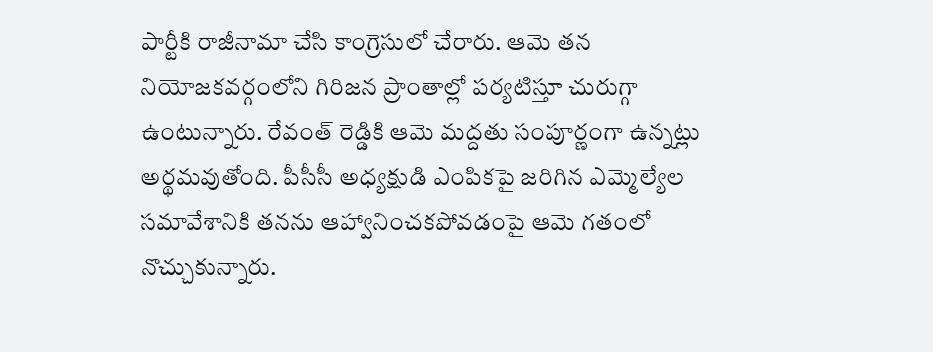పార్టీకి రాజీనామా చేసి కాంగ్రెసులో చేరారు. ఆమె తన నియోజకవర్గంలోని గిరిజన ప్రాంతాల్లో పర్యటిస్తూ చురుగ్గా ఉంటున్నారు. రేవంత్ రెడ్డికి ఆమె మద్దతు సంపూర్ణంగా ఉన్నట్లు అర్థమవుతోంది. పీసీసీ అధ్యక్షుడి ఎంపికపై జరిగిన ఎమ్మెల్యేల సమావేశానికి తనను ఆహ్వానించకపోవడంపై ఆమె గతంలో నొచ్చుకున్నారు.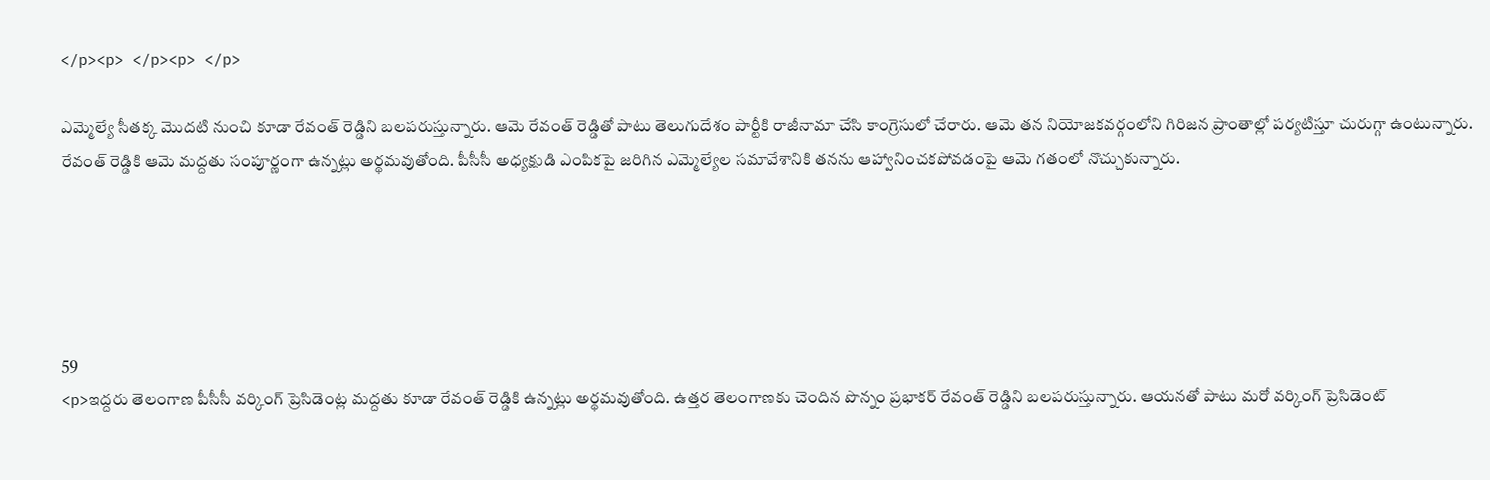</p><p> </p><p> </p>

ఎమ్మెల్యే సీతక్క మొదటి నుంచి కూడా రేవంత్ రెడ్డిని బలపరుస్తున్నారు. ఆమె రేవంత్ రెడ్డితో పాటు తెలుగుదేశం పార్టీకి రాజీనామా చేసి కాంగ్రెసులో చేరారు. ఆమె తన నియోజకవర్గంలోని గిరిజన ప్రాంతాల్లో పర్యటిస్తూ చురుగ్గా ఉంటున్నారు. రేవంత్ రెడ్డికి ఆమె మద్దతు సంపూర్ణంగా ఉన్నట్లు అర్థమవుతోంది. పీసీసీ అధ్యక్షుడి ఎంపికపై జరిగిన ఎమ్మెల్యేల సమావేశానికి తనను ఆహ్వానించకపోవడంపై ఆమె గతంలో నొచ్చుకున్నారు.





59
<p>ఇద్దరు తెలంగాణ పీసీసీ వర్కింగ్ ప్రెసిడెంట్ల మద్దతు కూడా రేవంత్ రెడ్డికి ఉన్నట్లు అర్థమవుతోంది. ఉత్తర తెలంగాణకు చెందిన పొన్నం ప్రభాకర్ రేవంత్ రెడ్డిని బలపరుస్తున్నారు. ఆయనతో పాటు మరో వర్కింగ్ ప్రెసిడెంట్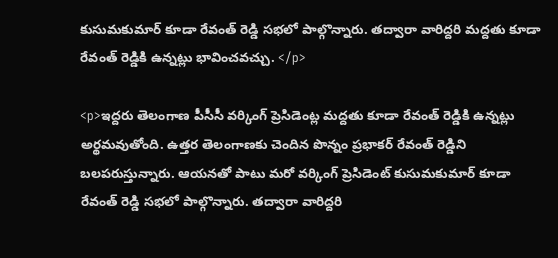కుసుమకుమార్ కూడా రేవంత్ రెడ్డి సభలో పాల్గొన్నారు. తద్వారా వారిద్దరి మద్దతు కూడా రేవంత్ రెడ్డికి ఉన్నట్లు భావించవచ్చు. </p>

<p>ఇద్దరు తెలంగాణ పీసీసీ వర్కింగ్ ప్రెసిడెంట్ల మద్దతు కూడా రేవంత్ రెడ్డికి ఉన్నట్లు అర్థమవుతోంది. ఉత్తర తెలంగాణకు చెందిన పొన్నం ప్రభాకర్ రేవంత్ రెడ్డిని బలపరుస్తున్నారు. ఆయనతో పాటు మరో వర్కింగ్ ప్రెసిడెంట్ కుసుమకుమార్ కూడా రేవంత్ రెడ్డి సభలో పాల్గొన్నారు. తద్వారా వారిద్దరి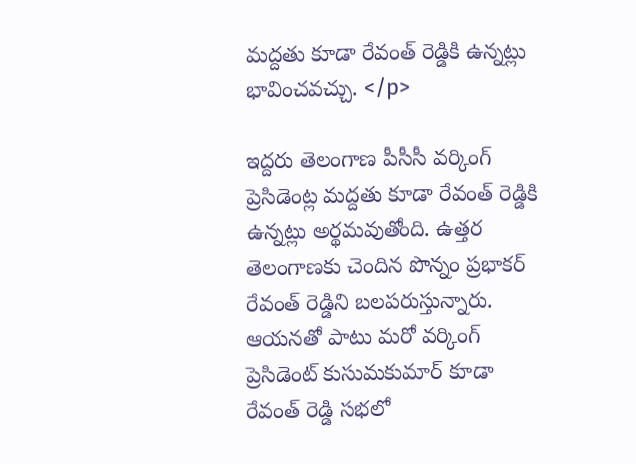మద్దతు కూడా రేవంత్ రెడ్డికి ఉన్నట్లు భావించవచ్చు. </p>

ఇద్దరు తెలంగాణ పీసీసీ వర్కింగ్ ప్రెసిడెంట్ల మద్దతు కూడా రేవంత్ రెడ్డికి ఉన్నట్లు అర్థమవుతోంది. ఉత్తర తెలంగాణకు చెందిన పొన్నం ప్రభాకర్ రేవంత్ రెడ్డిని బలపరుస్తున్నారు. ఆయనతో పాటు మరో వర్కింగ్ ప్రెసిడెంట్ కుసుమకుమార్ కూడా రేవంత్ రెడ్డి సభలో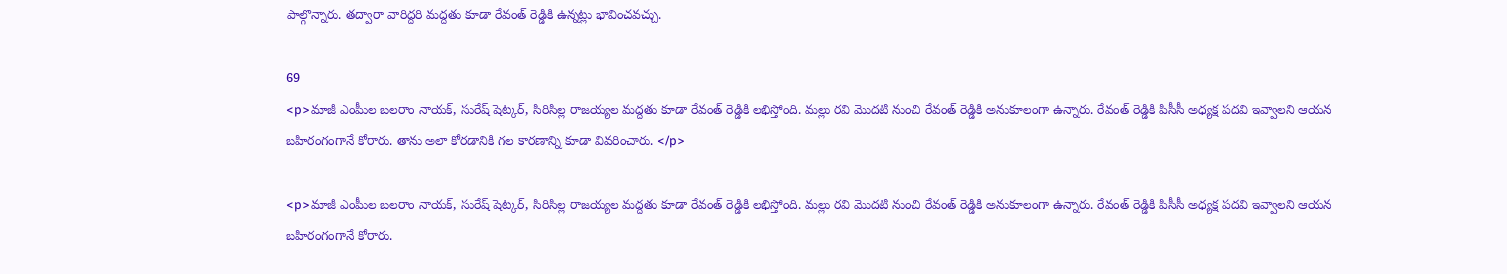పాల్గొన్నారు. తద్వారా వారిద్దరి మద్దతు కూడా రేవంత్ రెడ్డికి ఉన్నట్లు భావించవచ్చు.

69
<p>మాజీ ఎంపీుల బలరాం నాయక్, సురేష్ షెట్కర్, సిరిసిల్ల రాజయ్యల మద్దతు కూడా రేవంత్ రెడ్డికి లభిస్తోంది. మల్లు రవి మొదటి నుంచి రేవంత్ రెడ్డికి అనుకూలంగా ఉన్నారు. రేవంత్ రెడ్డికి పిసీసీ అధ్యక్ష పదవి ఇవ్వాలని ఆయన బహిరంగంగానే కోరారు. తాను అలా కోరడానికి గల కారణాన్ని కూడా వివరించారు. </p>

<p>మాజీ ఎంపీుల బలరాం నాయక్, సురేష్ షెట్కర్, సిరిసిల్ల రాజయ్యల మద్దతు కూడా రేవంత్ రెడ్డికి లభిస్తోంది. మల్లు రవి మొదటి నుంచి రేవంత్ రెడ్డికి అనుకూలంగా ఉన్నారు. రేవంత్ రెడ్డికి పిసీసీ అధ్యక్ష పదవి ఇవ్వాలని ఆయన బహిరంగంగానే కోరారు.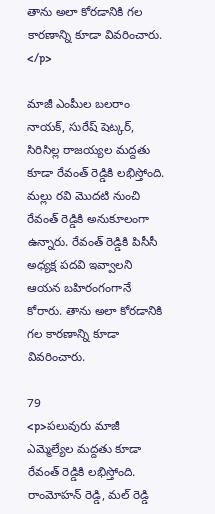తాను అలా కోరడానికి గల కారణాన్ని కూడా వివరించారు. </p>

మాజీ ఎంపీుల బలరాం నాయక్, సురేష్ షెట్కర్, సిరిసిల్ల రాజయ్యల మద్దతు కూడా రేవంత్ రెడ్డికి లభిస్తోంది. మల్లు రవి మొదటి నుంచి రేవంత్ రెడ్డికి అనుకూలంగా ఉన్నారు. రేవంత్ రెడ్డికి పిసీసీ అధ్యక్ష పదవి ఇవ్వాలని ఆయన బహిరంగంగానే కోరారు. తాను అలా కోరడానికి గల కారణాన్ని కూడా వివరించారు.

79
<p>పలువురు మాజీ ఎమ్మెల్యేల మద్దతు కూడా రేవంత్ రెడ్డికి లభిస్తోంది. రాంమోహన్ రెడ్డి, మల్ రెడ్డి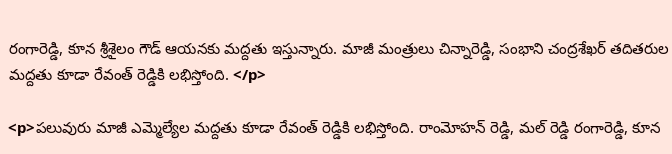రంగారెడ్డి, కూన శ్రీశైలం గౌడ్ ఆయనకు మద్దతు ఇస్తున్నారు. మాజీ మంత్రులు చిన్నారెడ్డి, సంభాని చంద్రశేఖర్ తదితరుల మద్దతు కూడా రేవంత్ రెడ్డికి లభిస్తోంది. </p>

<p>పలువురు మాజీ ఎమ్మెల్యేల మద్దతు కూడా రేవంత్ రెడ్డికి లభిస్తోంది. రాంమోహన్ రెడ్డి, మల్ రెడ్డి రంగారెడ్డి, కూన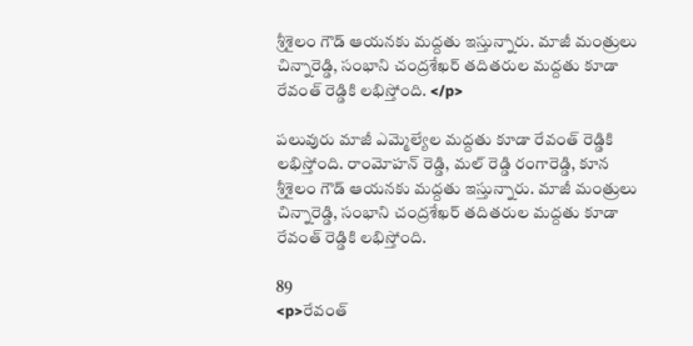శ్రీశైలం గౌడ్ ఆయనకు మద్దతు ఇస్తున్నారు. మాజీ మంత్రులు చిన్నారెడ్డి, సంభాని చంద్రశేఖర్ తదితరుల మద్దతు కూడా రేవంత్ రెడ్డికి లభిస్తోంది. </p>

పలువురు మాజీ ఎమ్మెల్యేల మద్దతు కూడా రేవంత్ రెడ్డికి లభిస్తోంది. రాంమోహన్ రెడ్డి, మల్ రెడ్డి రంగారెడ్డి, కూన శ్రీశైలం గౌడ్ ఆయనకు మద్దతు ఇస్తున్నారు. మాజీ మంత్రులు చిన్నారెడ్డి, సంభాని చంద్రశేఖర్ తదితరుల మద్దతు కూడా రేవంత్ రెడ్డికి లభిస్తోంది.

89
<p>రేవంత్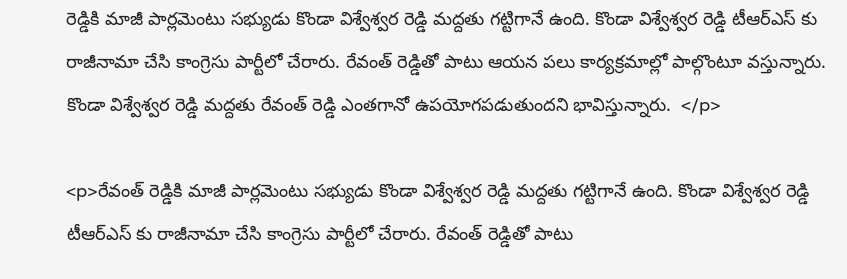రెడ్డికి మాజీ పార్లమెంటు సభ్యుడు కొండా విశ్వేశ్వర రెడ్డి మద్దతు గట్టిగానే ఉంది. కొండా విశ్వేశ్వర రెడ్డి టీఆర్ఎస్ కు రాజీనామా చేసి కాంగ్రెసు పార్టీలో చేరారు. రేవంత్ రెడ్డితో పాటు ఆయన పలు కార్యక్రమాల్లో పాల్గొంటూ వస్తున్నారు. కొండా విశ్వేశ్వర రెడ్డి మద్దతు రేవంత్ రెడ్డి ఎంతగానో ఉపయోగపడుతుందని భావిస్తున్నారు.  </p>

<p>రేవంత్ రెడ్డికి మాజీ పార్లమెంటు సభ్యుడు కొండా విశ్వేశ్వర రెడ్డి మద్దతు గట్టిగానే ఉంది. కొండా విశ్వేశ్వర రెడ్డి టీఆర్ఎస్ కు రాజీనామా చేసి కాంగ్రెసు పార్టీలో చేరారు. రేవంత్ రెడ్డితో పాటు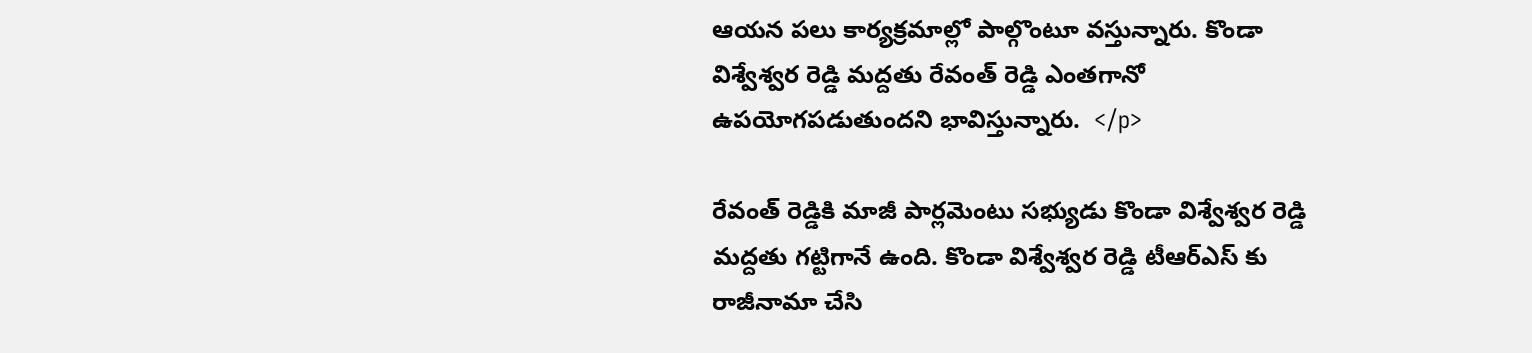ఆయన పలు కార్యక్రమాల్లో పాల్గొంటూ వస్తున్నారు. కొండా విశ్వేశ్వర రెడ్డి మద్దతు రేవంత్ రెడ్డి ఎంతగానో ఉపయోగపడుతుందని భావిస్తున్నారు.  </p>

రేవంత్ రెడ్డికి మాజీ పార్లమెంటు సభ్యుడు కొండా విశ్వేశ్వర రెడ్డి మద్దతు గట్టిగానే ఉంది. కొండా విశ్వేశ్వర రెడ్డి టీఆర్ఎస్ కు రాజీనామా చేసి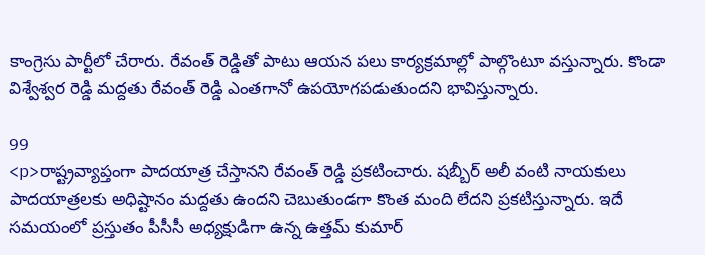కాంగ్రెసు పార్టీలో చేరారు. రేవంత్ రెడ్డితో పాటు ఆయన పలు కార్యక్రమాల్లో పాల్గొంటూ వస్తున్నారు. కొండా విశ్వేశ్వర రెడ్డి మద్దతు రేవంత్ రెడ్డి ఎంతగానో ఉపయోగపడుతుందని భావిస్తున్నారు.

99
<p>రాష్ట్రవ్యాప్తంగా పాదయాత్ర చేస్తానని రేవంత్ రెడ్డి ప్రకటించారు. షబ్బీర్ అలీ వంటి నాయకులు పాదయాత్రలకు అధిష్టానం మద్దతు ఉందని చెబుతుండగా కొంత మంది లేదని ప్రకటిస్తున్నారు. ఇదే సమయంలో ప్రస్తుతం పీసీసీ అధ్యక్షుడిగా ఉన్న ఉత్తమ్ కుమార్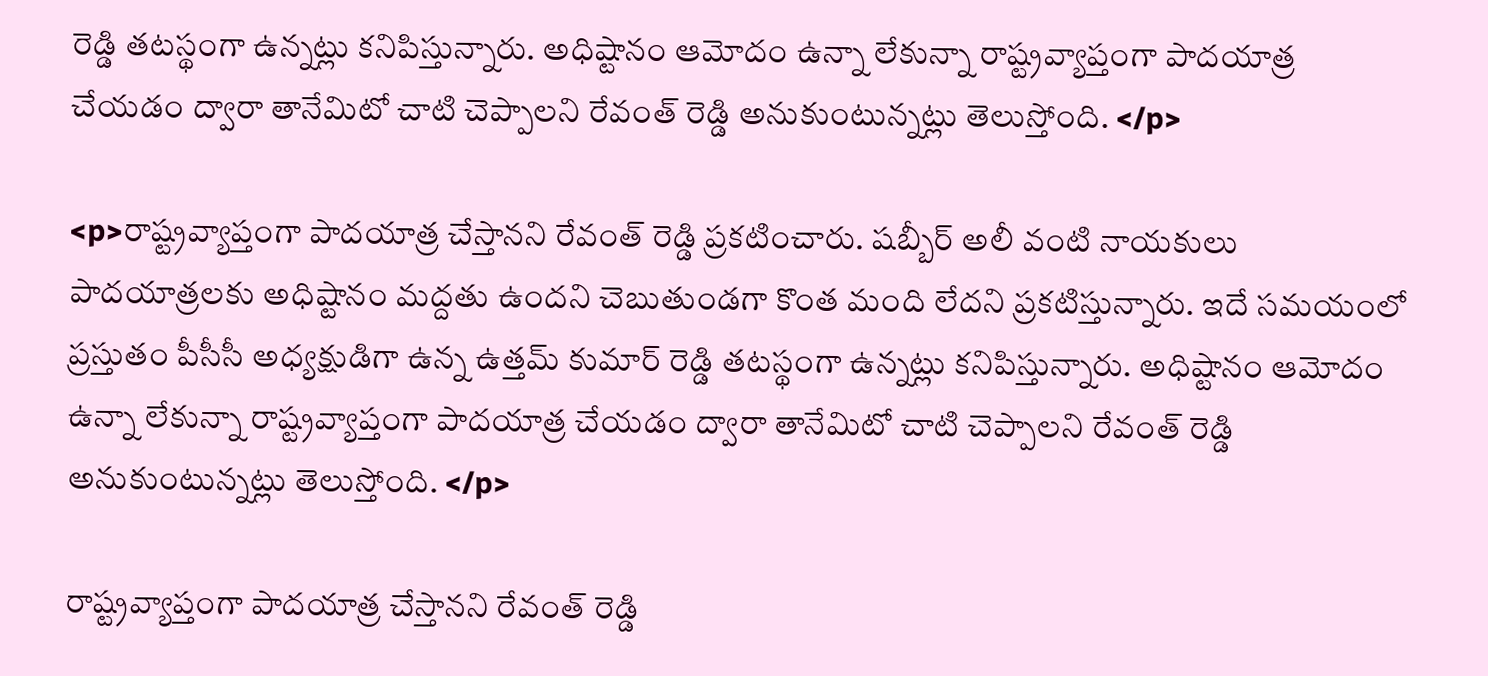రెడ్డి తటస్థంగా ఉన్నట్లు కనిపిస్తున్నారు. అధిష్టానం ఆమోదం ఉన్నా లేకున్నా రాష్ట్రవ్యాప్తంగా పాదయాత్ర చేయడం ద్వారా తానేమిటో చాటి చెప్పాలని రేవంత్ రెడ్డి అనుకుంటున్నట్లు తెలుస్తోంది. </p>

<p>రాష్ట్రవ్యాప్తంగా పాదయాత్ర చేస్తానని రేవంత్ రెడ్డి ప్రకటించారు. షబ్బీర్ అలీ వంటి నాయకులు పాదయాత్రలకు అధిష్టానం మద్దతు ఉందని చెబుతుండగా కొంత మంది లేదని ప్రకటిస్తున్నారు. ఇదే సమయంలో ప్రస్తుతం పీసీసీ అధ్యక్షుడిగా ఉన్న ఉత్తమ్ కుమార్ రెడ్డి తటస్థంగా ఉన్నట్లు కనిపిస్తున్నారు. అధిష్టానం ఆమోదం ఉన్నా లేకున్నా రాష్ట్రవ్యాప్తంగా పాదయాత్ర చేయడం ద్వారా తానేమిటో చాటి చెప్పాలని రేవంత్ రెడ్డి అనుకుంటున్నట్లు తెలుస్తోంది. </p>

రాష్ట్రవ్యాప్తంగా పాదయాత్ర చేస్తానని రేవంత్ రెడ్డి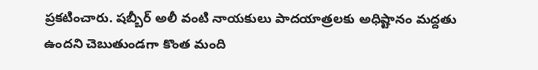ప్రకటించారు. షబ్బీర్ అలీ వంటి నాయకులు పాదయాత్రలకు అధిష్టానం మద్దతు ఉందని చెబుతుండగా కొంత మంది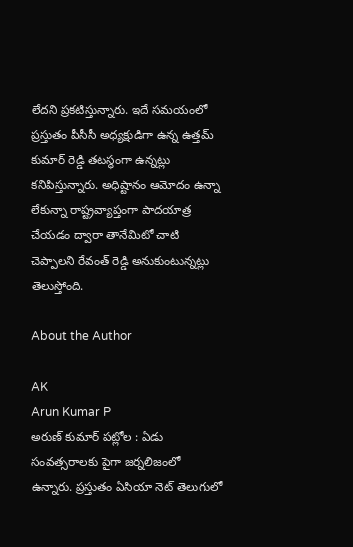లేదని ప్రకటిస్తున్నారు. ఇదే సమయంలో ప్రస్తుతం పీసీసీ అధ్యక్షుడిగా ఉన్న ఉత్తమ్ కుమార్ రెడ్డి తటస్థంగా ఉన్నట్లు కనిపిస్తున్నారు. అధిష్టానం ఆమోదం ఉన్నా లేకున్నా రాష్ట్రవ్యాప్తంగా పాదయాత్ర చేయడం ద్వారా తానేమిటో చాటి చెప్పాలని రేవంత్ రెడ్డి అనుకుంటున్నట్లు తెలుస్తోంది.

About the Author

AK
Arun Kumar P
అరుణ్ కుమార్ పట్లోల : ఏడు సంవత్సరాలకు పైగా జర్నలిజంలో ఉన్నారు. ప్రస్తుతం ఏసియా నెట్ తెలుగులో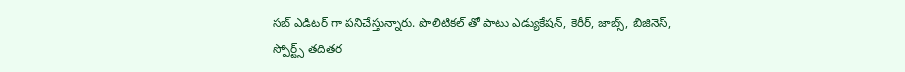సబ్ ఎడిటర్ గా పనిచేస్తున్నారు. పొలిటికల్ తో పాటు ఎడ్యుకేషన్, కెరీర్, జాబ్స్, బిజినెస్, స్పోర్ట్స్ తదితర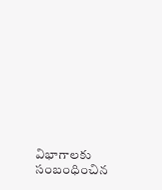విభాగాలకు సంబంధించిన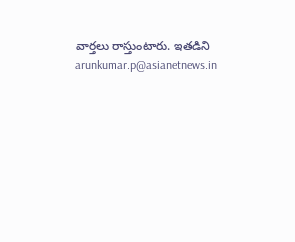వార్తలు రాస్తుంటారు. ఇతడిని arunkumar.p@asianetnews.in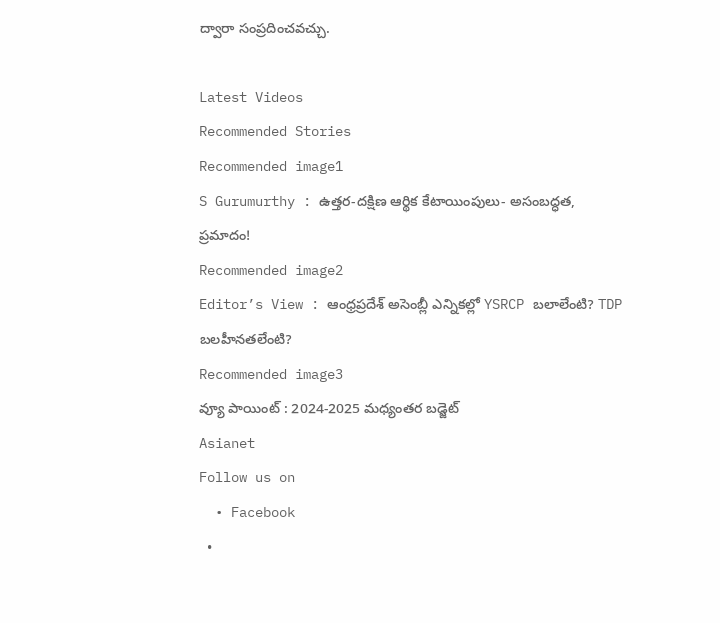ద్వారా సంప్రదించవచ్చు.

Latest Videos
Recommended Stories
Recommended image1
S Gurumurthy : ఉత్తర-దక్షిణ ఆర్థిక కేటాయింపులు- అసంబద్ధత, ప్రమాదం!
Recommended image2
Editor’s View : ఆంధ్రప్రదేశ్ అసెంబ్లీ ఎన్నికల్లో YSRCP బలాలేంటి? TDP బలహీనతలేంటి?
Recommended image3
వ్యూ పాయింట్ : 2024-2025 మధ్యంతర బడ్జెట్
Asianet
Follow us on
  • Facebook
  •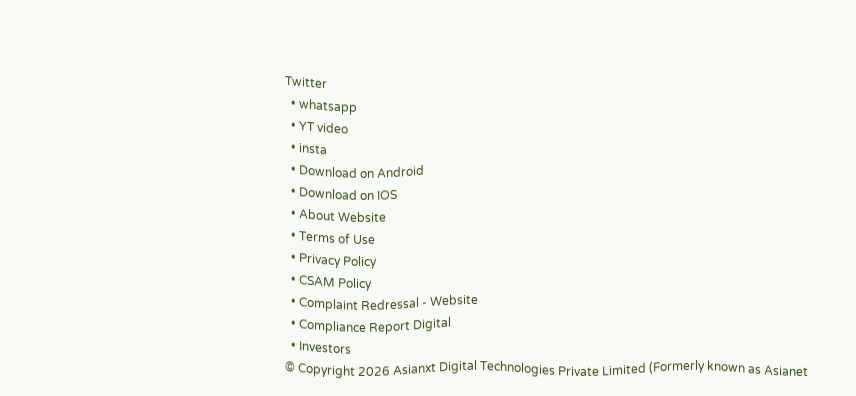Twitter
  • whatsapp
  • YT video
  • insta
  • Download on Android
  • Download on IOS
  • About Website
  • Terms of Use
  • Privacy Policy
  • CSAM Policy
  • Complaint Redressal - Website
  • Compliance Report Digital
  • Investors
© Copyright 2026 Asianxt Digital Technologies Private Limited (Formerly known as Asianet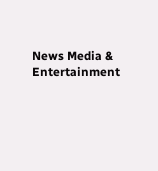News Media & Entertainment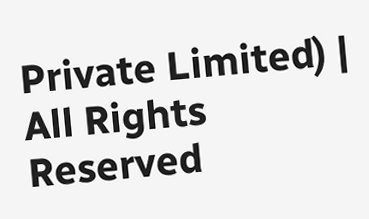Private Limited) | All Rights Reserved